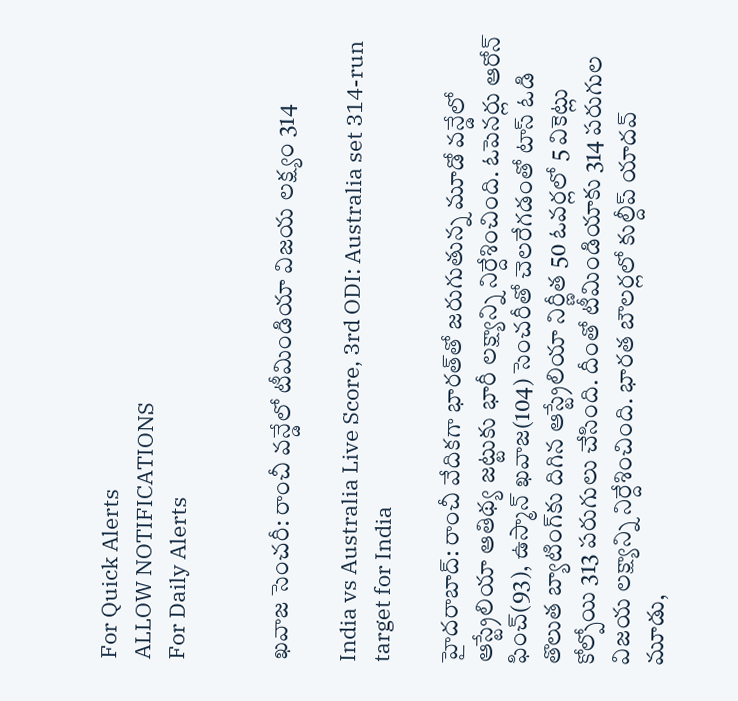For Quick Alerts
ALLOW NOTIFICATIONS
For Daily Alerts


ఖవాజ సెంచరీ: రాంచీ వన్డేలో టీమిండియా విజయ లక్ష్యం 314

India vs Australia Live Score, 3rd ODI: Australia set 314-run target for India

హైదరాబాద్: రాంచీ వేదికగా భారత్‌తో జరుగుతున్న మూడో వన్డేలో ఆస్ట్రేలియా ఆతిథ్య జట్టుకు భారీ లక్ష్యాన్ని నిర్దేశించింది. ఓపెనర్లు ఆరోన్ ఫించ్(93), ఉస్మాన్ ఖవాజ(104) సెంచరీతో చెలరేగడంతో టాస్ ఓడి తొలుత బ్యాటింగ్‌కు దిగిన ఆస్ట్రేలియా నిర్ణీత 50 ఓవర్లలో 5 వికెట్లు కోల్పోయి 313 పరుగులు చేసింది. దీంతో టీమిండియాకు 314 పరుగుల విజయ లక్ష్యాన్ని నిర్దేశించింది. భారత బౌలర్లలో కుల్దీప్ యాదవ్ మూడు,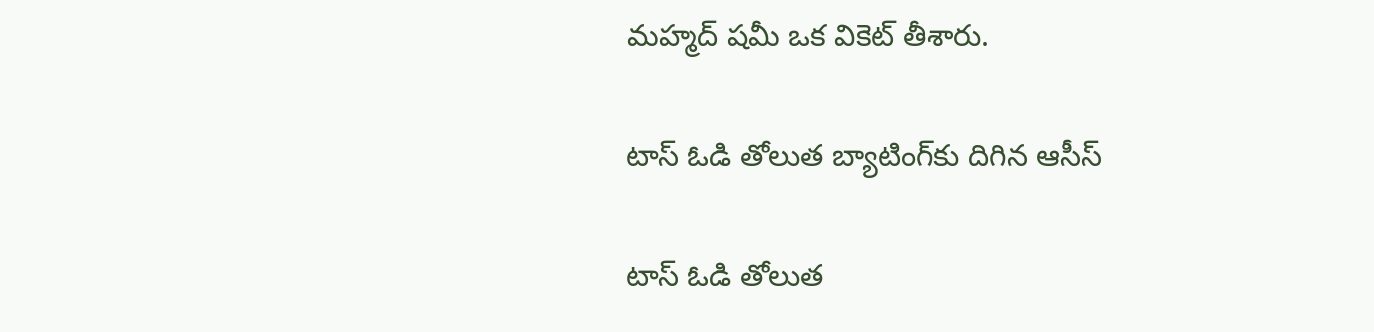మహ్మద్ షమీ ఒక వికెట్ తీశారు.

టాస్ ఓడి తోలుత బ్యాటింగ్‌కు దిగిన ఆసీస్

టాస్ ఓడి తోలుత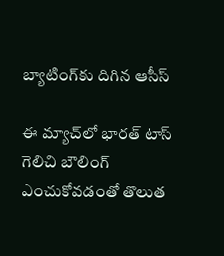బ్యాటింగ్‌కు దిగిన ఆసీస్

ఈ మ్యాచ్‌లో భారత్ టాస్ గెలిచి బౌలింగ్ ఎంచుకోవడంతో తొలుత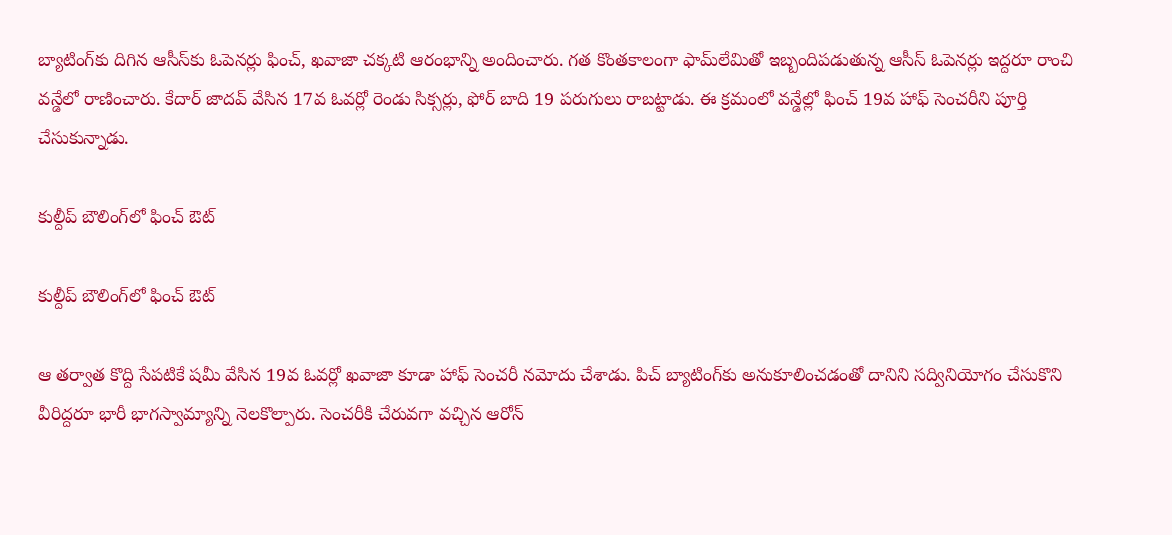బ్యాటింగ్‌కు దిగిన ఆసీస్‌కు ఓపెనర్లు ఫించ్, ఖవాజా చక్కటి ఆరంభాన్ని అందించారు. గత కొంతకాలంగా ఫామ్‌లేమితో ఇబ్బందిపడుతున్న ఆసీస్ ఓపెనర్లు ఇద్దరూ రాంచి వన్డేలో రాణించారు. కేదార్ జాదవ్ వేసిన 17వ ఓవర్లో రెండు సిక్సర్లు, ఫోర్ బాది 19 పరుగులు రాబట్టాడు. ఈ క్రమంలో వన్డేల్లో ఫించ్ 19వ హాఫ్ సెంచరీని పూర్తి చేసుకున్నాడు.

కుల్దీప్ బౌలింగ్‌లో ఫించ్ ఔట్

కుల్దీప్ బౌలింగ్‌లో ఫించ్ ఔట్

ఆ తర్వాత కొద్ది సేపటికే షమీ వేసిన 19వ ఓవర్లో ఖవాజా కూడా హాఫ్ సెంచరీ నమోదు చేశాడు. పిచ్ బ్యాటింగ్‌కు అనుకూలించడంతో దానిని సద్వినియోగం చేసుకొని వీరిద్దరూ భారీ భాగస్వామ్యాన్ని నెలకొల్పారు. సెంచరీకి చేరువగా వచ్చిన ఆరోన్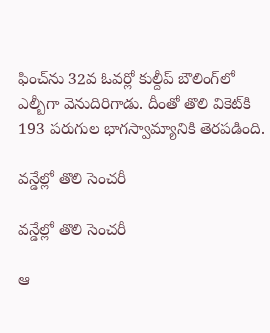ఫించ్‌ను 32వ ఓవర్లో కుల్దీప్ బౌలింగ్‌లో ఎల్బీగా వెనుదిరిగాడు. దీంతో తొలి వికెట్‌కి 193 పరుగుల భాగస్వామ్యానికి తెరపడింది.

వన్డేల్లో తొలి సెంచరీ

వన్డేల్లో తొలి సెంచరీ

ఆ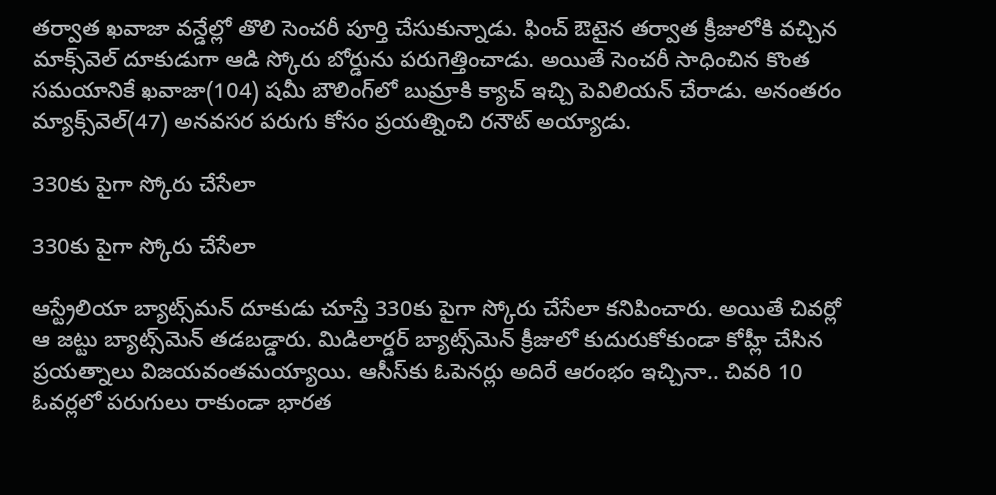తర్వాత ఖవాజా వన్డేల్లో తొలి సెంచరీ పూర్తి చేసుకున్నాడు. ఫించ్ ఔటైన తర్వాత క్రీజులోకి వచ్చిన మాక్స్‌వెల్ దూకుడుగా ఆడి స్కోరు బోర్డును పరుగెత్తించాడు. అయితే సెంచరీ సాధించిన కొంత సమయానికే ఖవాజా(104) షమీ బౌలింగ్‌లో బుమ్రాకి క్యాచ్ ఇచ్చి పెవిలియన్ చేరాడు. అనంతరం మ్యాక్స్‌వెల్(47) అనవసర పరుగు కోసం ప్రయత్నించి రనౌట్ అయ్యాడు.

330కు పైగా స్కోరు చేసేలా

330కు పైగా స్కోరు చేసేలా

ఆస్ట్రేలియా బ్యాట్స్‌మన్ దూకుడు చూస్తే 330కు పైగా స్కోరు చేసేలా కనిపించారు. అయితే చివర్లో ఆ జట్టు బ్యాట్స్‌మెన్ తడబడ్డారు. మిడిలార్డర్ బ్యాట్స్‌మెన్ క్రీజులో కుదురుకోకుండా కోహ్లీ చేసిన ప్రయత్నాలు విజయవంతమయ్యాయి. ఆసీస్‌కు ఓపెనర్లు అదిరే ఆరంభం ఇచ్చినా.. చివరి 10 ఓవర్లలో పరుగులు రాకుండా భారత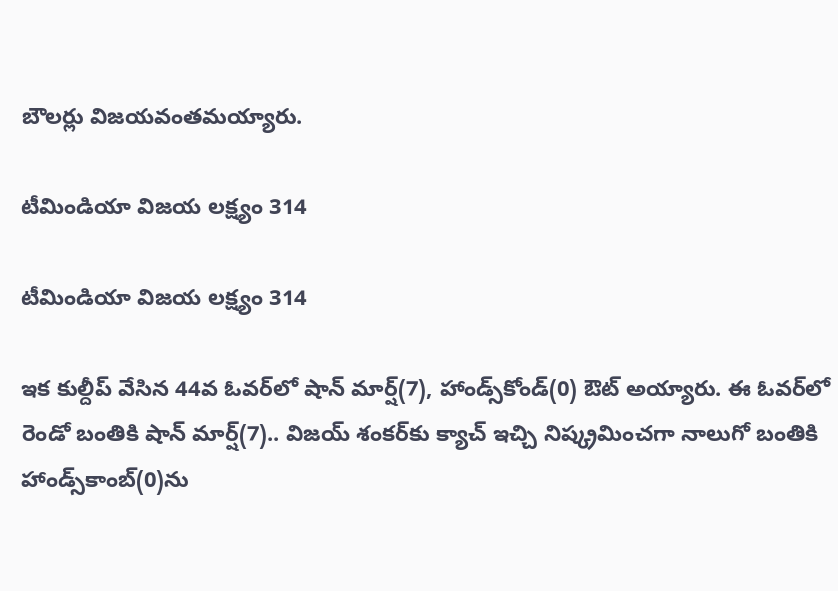బౌలర్లు విజయవంతమయ్యారు.

టీమిండియా విజయ లక్ష్యం 314

టీమిండియా విజయ లక్ష్యం 314

ఇక కుల్దీప్ వేసిన 44వ ఓవర్‌లో షాన్‌ మార్ష్(7), హాండ్స్‌కోండ్(0) ఔట్ అయ్యారు. ఈ ఓవర్‌లో రెండో బంతికి షాన్ మార్ష్(7).. విజయ్ శంకర్‌కు క్యాచ్ ఇచ్చి నిష్క్రమించగా నాలుగో బంతికి హాండ్స్‌కాంబ్(0)ను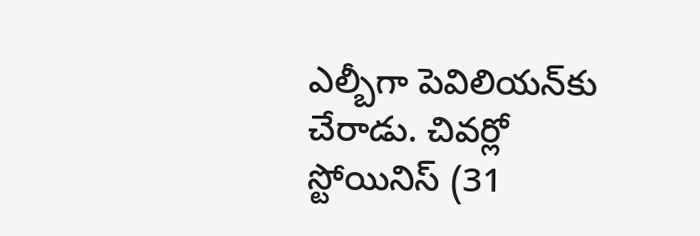ఎల్బీగా పెవిలియన్‌కు చేరాడు. చివర్లో స్టోయినిస్ (31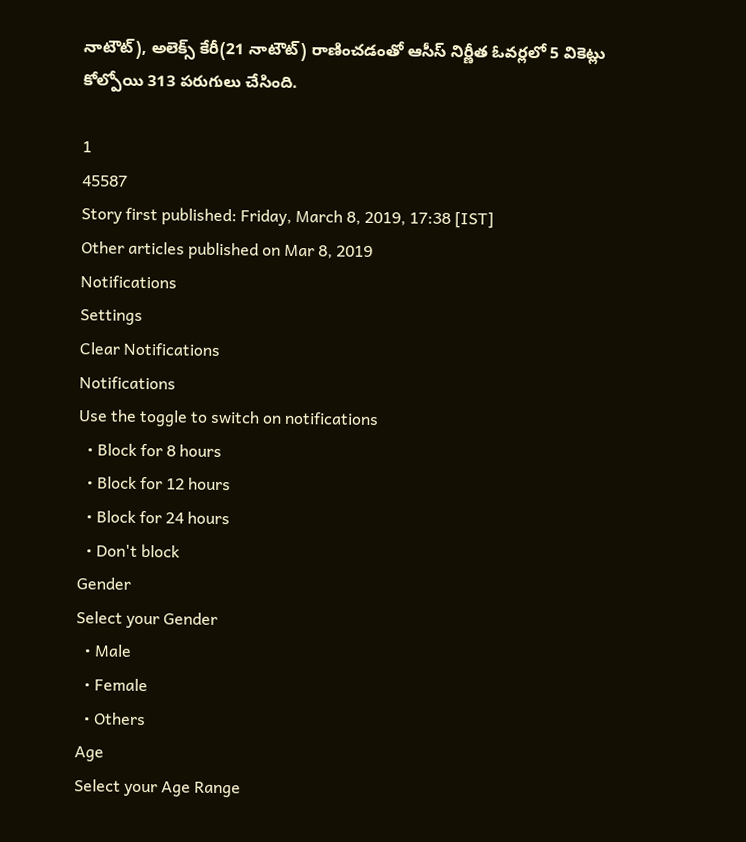నాటౌట్), అలెక్స్ కేరీ(21 నాటౌట్) రాణించడంతో ఆసీస్ నిర్ణీత ఓవర్లలో 5 వికెట్లు కోల్పోయి 313 పరుగులు చేసింది.

1
45587
Story first published: Friday, March 8, 2019, 17:38 [IST]
Other articles published on Mar 8, 2019
Notifications
Settings
Clear Notifications
Notifications
Use the toggle to switch on notifications
  • Block for 8 hours
  • Block for 12 hours
  • Block for 24 hours
  • Don't block
Gender
Select your Gender
  • Male
  • Female
  • Others
Age
Select your Age Range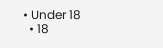• Under 18
  • 18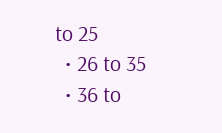to 25
  • 26 to 35
  • 36 to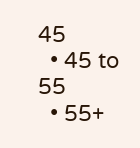45
  • 45 to 55
  • 55+